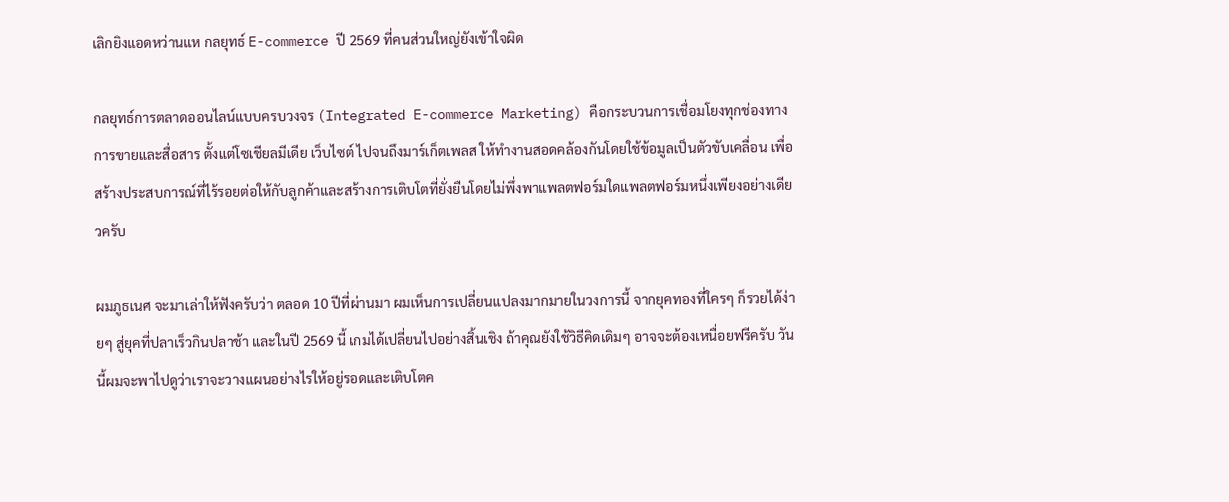เลิกยิงแอดหว่านแห กลยุทธ์ E-commerce ปี 2569 ที่คนส่วนใหญ่ยังเข้าใจผิด

กลยุทธ์การตลาดออนไลน์แบบครบวงจร (Integrated E-commerce Marketing) คือกระบวนการเชื่อมโยงทุกช่องทางการขายและสื่อสาร ตั้งแต่โซเชียลมีเดีย เว็บไซต์ ไปจนถึงมาร์เก็ตเพลส ให้ทำงานสอดคล้องกันโดยใช้ข้อมูลเป็นตัวขับเคลื่อน เพื่อสร้างประสบการณ์ที่ไร้รอยต่อให้กับลูกค้าและสร้างการเติบโตที่ยั่งยืนโดยไม่พึ่งพาแพลตฟอร์มใดแพลตฟอร์มหนึ่งเพียงอย่างเดียวครับ

ผมภูธเนศ จะมาเล่าให้ฟังครับว่า ตลอด 10 ปีที่ผ่านมา ผมเห็นการเปลี่ยนแปลงมากมายในวงการนี้ จากยุคทองที่ใครๆ ก็รวยได้ง่ายๆ สู่ยุคที่ปลาเร็วกินปลาช้า และในปี 2569 นี้ เกมได้เปลี่ยนไปอย่างสิ้นเชิง ถ้าคุณยังใช้วิธีคิดเดิมๆ อาจจะต้องเหนื่อยฟรีครับ วันนี้ผมจะพาไปดูว่าเราจะวางแผนอย่างไรให้อยู่รอดและเติบโตค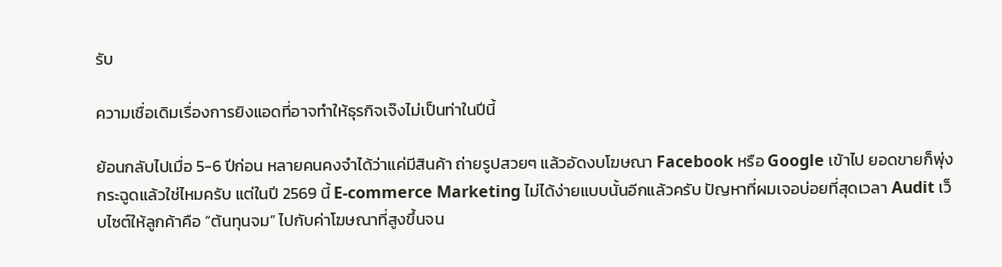รับ

ความเชื่อเดิมเรื่องการยิงแอดที่อาจทำให้ธุรกิจเจ๊งไม่เป็นท่าในปีนี้

ย้อนกลับไปเมื่อ 5-6 ปีก่อน หลายคนคงจำได้ว่าแค่มีสินค้า ถ่ายรูปสวยๆ แล้วอัดงบโฆษณา Facebook หรือ Google เข้าไป ยอดขายก็พุ่งกระฉูดแล้วใช่ไหมครับ แต่ในปี 2569 นี้ E-commerce Marketing ไม่ได้ง่ายแบบนั้นอีกแล้วครับ ปัญหาที่ผมเจอบ่อยที่สุดเวลา Audit เว็บไซต์ให้ลูกค้าคือ “ต้นทุนจม” ไปกับค่าโฆษณาที่สูงขึ้นจน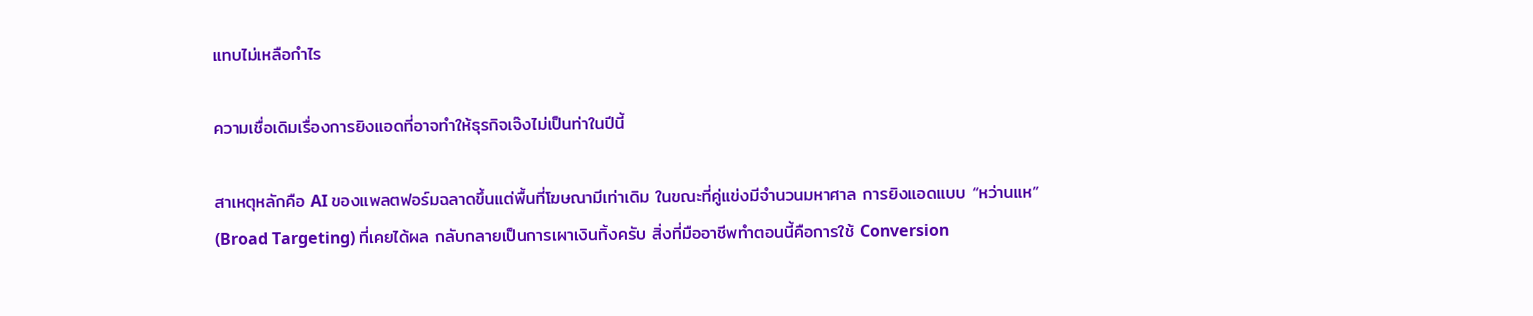แทบไม่เหลือกำไร

ความเชื่อเดิมเรื่องการยิงแอดที่อาจทำให้ธุรกิจเจ๊งไม่เป็นท่าในปีนี้

สาเหตุหลักคือ AI ของแพลตฟอร์มฉลาดขึ้นแต่พื้นที่โฆษณามีเท่าเดิม ในขณะที่คู่แข่งมีจำนวนมหาศาล การยิงแอดแบบ “หว่านแห” (Broad Targeting) ที่เคยได้ผล กลับกลายเป็นการเผาเงินทิ้งครับ สิ่งที่มืออาชีพทำตอนนี้คือการใช้ Conversion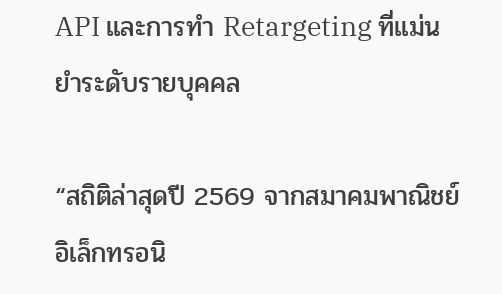API และการทำ Retargeting ที่แม่นยำระดับรายบุคคล

“สถิติล่าสุดปี 2569 จากสมาคมพาณิชย์อิเล็กทรอนิ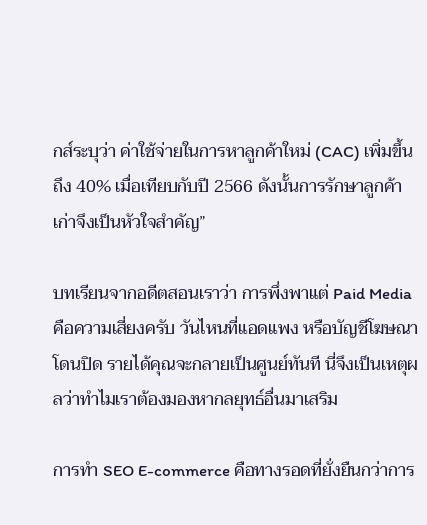กส์ระบุว่า ค่าใช้จ่ายในการหาลูกค้าใหม่ (CAC) เพิ่มขึ้นถึง 40% เมื่อเทียบกับปี 2566 ดังนั้นการรักษาลูกค้าเก่าจึงเป็นหัวใจสำคัญ”

บทเรียนจากอดีตสอนเราว่า การพึ่งพาแต่ Paid Media คือความเสี่ยงครับ วันไหนที่แอดแพง หรือบัญชีโฆษณาโดนปิด รายได้คุณจะกลายเป็นศูนย์ทันที นี่จึงเป็นเหตุผลว่าทำไมเราต้องมองหากลยุทธ์อื่นมาเสริม

การทำ SEO E-commerce คือทางรอดที่ยั่งยืนกว่าการ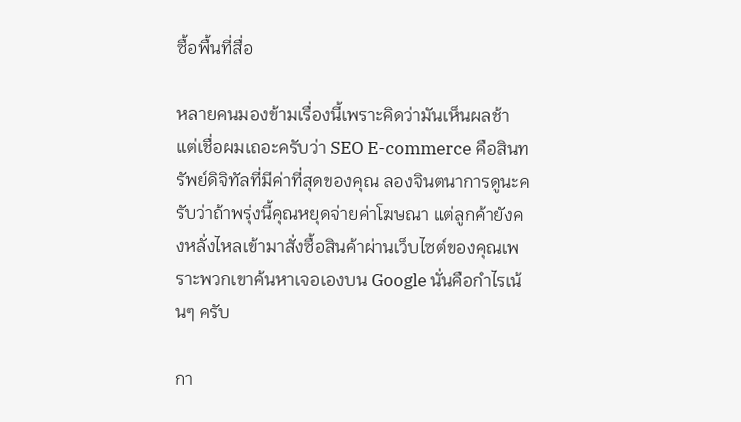ซื้อพื้นที่สื่อ

หลายคนมองข้ามเรื่องนี้เพราะคิดว่ามันเห็นผลช้า แต่เชื่อผมเถอะครับว่า SEO E-commerce คือสินทรัพย์ดิจิทัลที่มีค่าที่สุดของคุณ ลองจินตนาการดูนะครับว่าถ้าพรุ่งนี้คุณหยุดจ่ายค่าโฆษณา แต่ลูกค้ายังคงหลั่งไหลเข้ามาสั่งซื้อสินค้าผ่านเว็บไซต์ของคุณเพราะพวกเขาค้นหาเจอเองบน Google นั่นคือกำไรเน้นๆ ครับ

กา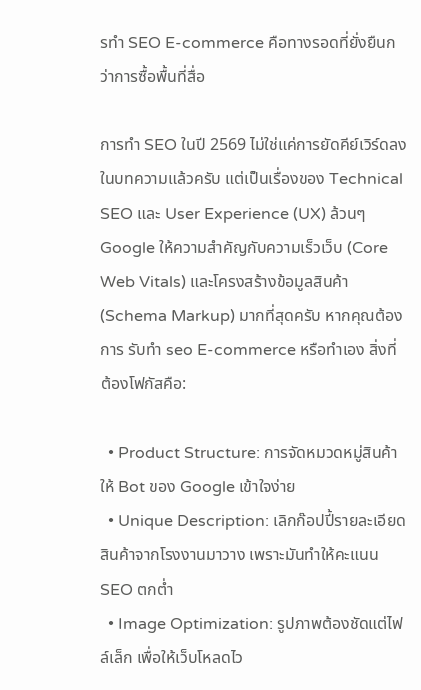รทำ SEO E-commerce คือทางรอดที่ยั่งยืนกว่าการซื้อพื้นที่สื่อ

การทำ SEO ในปี 2569 ไม่ใช่แค่การยัดคีย์เวิร์ดลงในบทความแล้วครับ แต่เป็นเรื่องของ Technical SEO และ User Experience (UX) ล้วนๆ Google ให้ความสำคัญกับความเร็วเว็บ (Core Web Vitals) และโครงสร้างข้อมูลสินค้า (Schema Markup) มากที่สุดครับ หากคุณต้องการ รับทำ seo E-commerce หรือทำเอง สิ่งที่ต้องโฟกัสคือ:

  • Product Structure: การจัดหมวดหมู่สินค้าให้ Bot ของ Google เข้าใจง่าย
  • Unique Description: เลิกก๊อปปี้รายละเอียดสินค้าจากโรงงานมาวาง เพราะมันทำให้คะแนน SEO ตกต่ำ
  • Image Optimization: รูปภาพต้องชัดแต่ไฟล์เล็ก เพื่อให้เว็บโหลดไว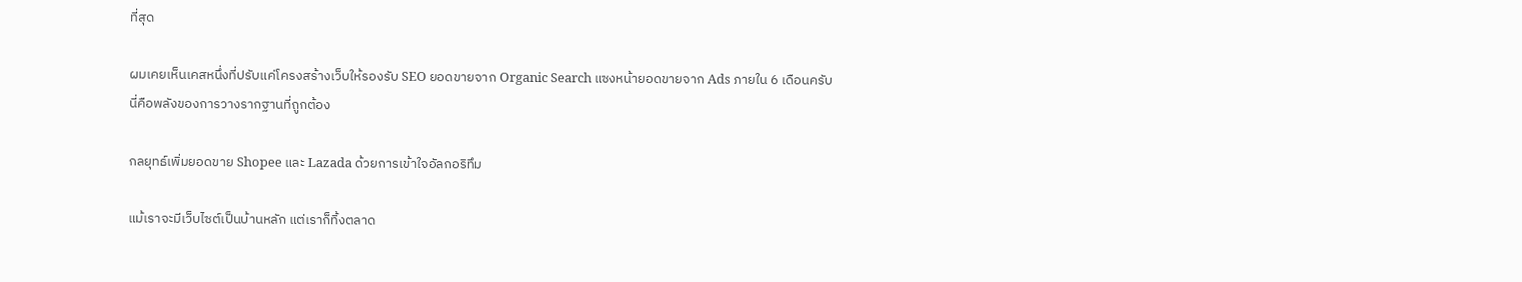ที่สุด

ผมเคยเห็นเคสหนึ่งที่ปรับแค่โครงสร้างเว็บให้รองรับ SEO ยอดขายจาก Organic Search แซงหน้ายอดขายจาก Ads ภายใน 6 เดือนครับ นี่คือพลังของการวางรากฐานที่ถูกต้อง

กลยุทธ์เพิ่มยอดขาย Shopee และ Lazada ด้วยการเข้าใจอัลกอริทึม

แม้เราจะมีเว็บไซต์เป็นบ้านหลัก แต่เราก็ทิ้งตลาด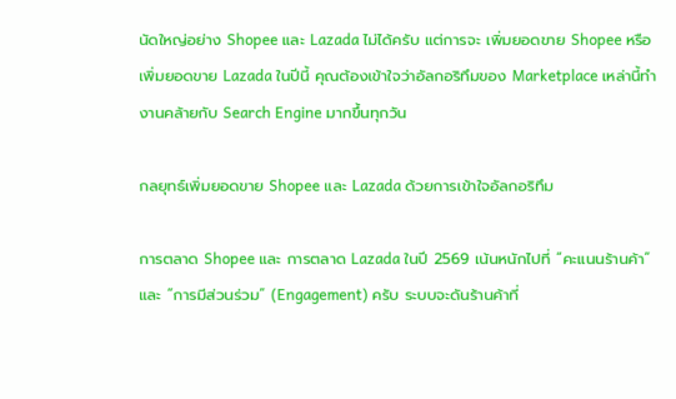นัดใหญ่อย่าง Shopee และ Lazada ไม่ได้ครับ แต่การจะ เพิ่มยอดขาย Shopee หรือ เพิ่มยอดขาย Lazada ในปีนี้ คุณต้องเข้าใจว่าอัลกอริทึมของ Marketplace เหล่านี้ทำงานคล้ายกับ Search Engine มากขึ้นทุกวัน

กลยุทธ์เพิ่มยอดขาย Shopee และ Lazada ด้วยการเข้าใจอัลกอริทึม

การตลาด Shopee และ การตลาด Lazada ในปี 2569 เน้นหนักไปที่ “คะแนนร้านค้า” และ “การมีส่วนร่วม” (Engagement) ครับ ระบบจะดันร้านค้าที่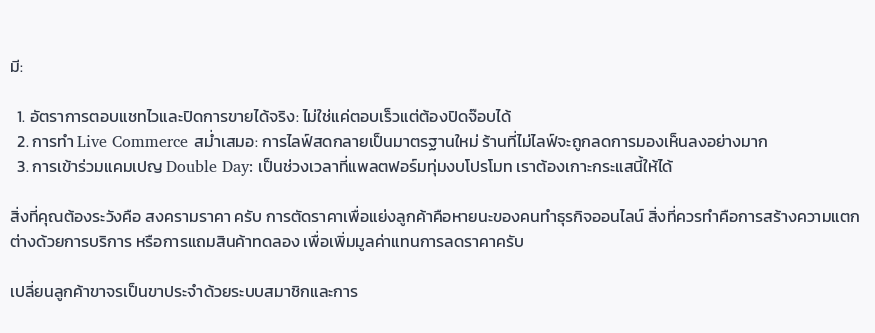มี:

  1. อัตราการตอบแชทไวและปิดการขายได้จริง: ไม่ใช่แค่ตอบเร็วแต่ต้องปิดจ๊อบได้
  2. การทำ Live Commerce สม่ำเสมอ: การไลฟ์สดกลายเป็นมาตรฐานใหม่ ร้านที่ไม่ไลฟ์จะถูกลดการมองเห็นลงอย่างมาก
  3. การเข้าร่วมแคมเปญ Double Day: เป็นช่วงเวลาที่แพลตฟอร์มทุ่มงบโปรโมท เราต้องเกาะกระแสนี้ให้ได้

สิ่งที่คุณต้องระวังคือ สงครามราคา ครับ การตัดราคาเพื่อแย่งลูกค้าคือหายนะของคนทำธุรกิจออนไลน์ สิ่งที่ควรทำคือการสร้างความแตกต่างด้วยการบริการ หรือการแถมสินค้าทดลอง เพื่อเพิ่มมูลค่าแทนการลดราคาครับ

เปลี่ยนลูกค้าขาจรเป็นขาประจำด้วยระบบสมาชิกและการ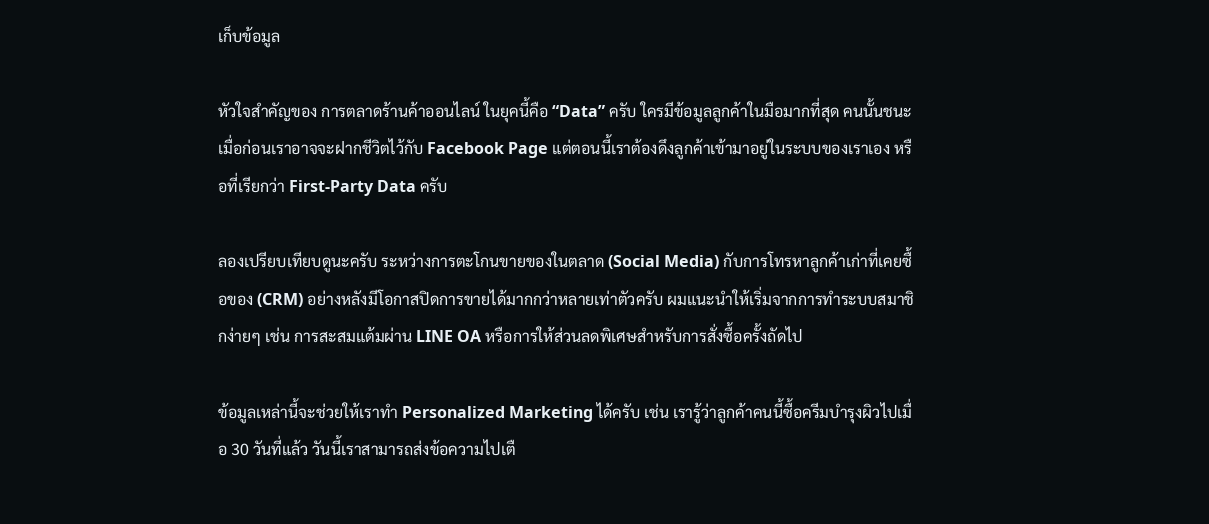เก็บข้อมูล

หัวใจสำคัญของ การตลาดร้านค้าออนไลน์ ในยุคนี้คือ “Data” ครับ ใครมีข้อมูลลูกค้าในมือมากที่สุด คนนั้นชนะ เมื่อก่อนเราอาจจะฝากชีวิตไว้กับ Facebook Page แต่ตอนนี้เราต้องดึงลูกค้าเข้ามาอยู่ในระบบของเราเอง หรือที่เรียกว่า First-Party Data ครับ

ลองเปรียบเทียบดูนะครับ ระหว่างการตะโกนขายของในตลาด (Social Media) กับการโทรหาลูกค้าเก่าที่เคยซื้อของ (CRM) อย่างหลังมีโอกาสปิดการขายได้มากกว่าหลายเท่าตัวครับ ผมแนะนำให้เริ่มจากการทำระบบสมาชิกง่ายๆ เช่น การสะสมแต้มผ่าน LINE OA หรือการให้ส่วนลดพิเศษสำหรับการสั่งซื้อครั้งถัดไป

ข้อมูลเหล่านี้จะช่วยให้เราทำ Personalized Marketing ได้ครับ เช่น เรารู้ว่าลูกค้าคนนี้ซื้อครีมบำรุงผิวไปเมื่อ 30 วันที่แล้ว วันนี้เราสามารถส่งข้อความไปเตื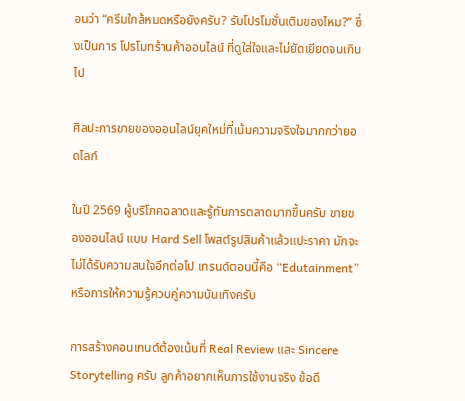อนว่า “ครีมใกล้หมดหรือยังครับ? รับโปรโมชั่นเติมของไหม?” ซึ่งเป็นการ โปรโมทร้านค้าออนไลน์ ที่ดูใส่ใจและไม่ยัดเยียดจนเกินไป

ศิลปะการขายของออนไลน์ยุคใหม่ที่เน้นความจริงใจมากกว่ายอดไลก์

ในปี 2569 ผู้บริโภคฉลาดและรู้ทันการตลาดมากขึ้นครับ ขายของออนไลน์ แบบ Hard Sell โพสต์รูปสินค้าแล้วแปะราคา มักจะไม่ได้รับความสนใจอีกต่อไป เทรนด์ตอนนี้คือ “Edutainment” หรือการให้ความรู้ควบคู่ความบันเทิงครับ

การสร้างคอนเทนต์ต้องเน้นที่ Real Review และ Sincere Storytelling ครับ ลูกค้าอยากเห็นการใช้งานจริง ข้อดี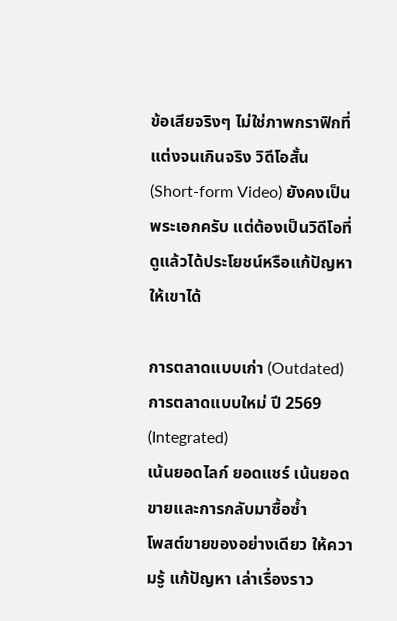ข้อเสียจริงๆ ไม่ใช่ภาพกราฟิกที่แต่งจนเกินจริง วิดีโอสั้น (Short-form Video) ยังคงเป็นพระเอกครับ แต่ต้องเป็นวิดีโอที่ดูแล้วได้ประโยชน์หรือแก้ปัญหาให้เขาได้

การตลาดแบบเก่า (Outdated) การตลาดแบบใหม่ ปี 2569 (Integrated)
เน้นยอดไลก์ ยอดแชร์ เน้นยอดขายและการกลับมาซื้อซ้ำ
โพสต์ขายของอย่างเดียว ให้ความรู้ แก้ปัญหา เล่าเรื่องราว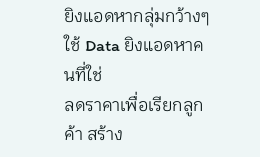ยิงแอดหากลุ่มกว้างๆ ใช้ Data ยิงแอดหาคนที่ใช่
ลดราคาเพื่อเรียกลูกค้า สร้าง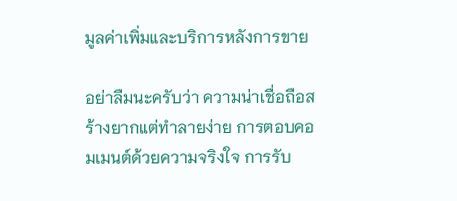มูลค่าเพิ่มและบริการหลังการขาย

อย่าลืมนะครับว่า ความน่าเชื่อถือสร้างยากแต่ทำลายง่าย การตอบคอมเมนต์ด้วยความจริงใจ การรับ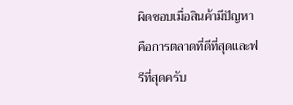ผิดชอบเมื่อสินค้ามีปัญหา คือการตลาดที่ดีที่สุดและฟรีที่สุดครับ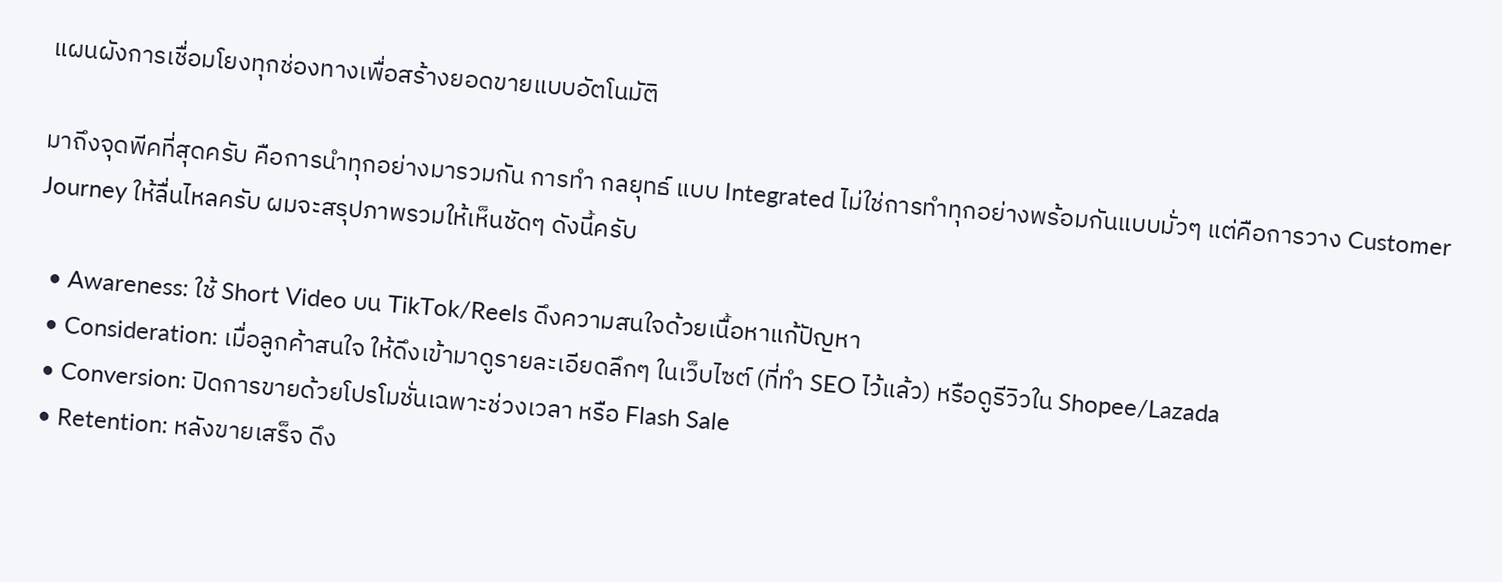แผนผังการเชื่อมโยงทุกช่องทางเพื่อสร้างยอดขายแบบอัตโนมัติ

มาถึงจุดพีคที่สุดครับ คือการนำทุกอย่างมารวมกัน การทำ กลยุทธ์ แบบ Integrated ไม่ใช่การทำทุกอย่างพร้อมกันแบบมั่วๆ แต่คือการวาง Customer Journey ให้ลื่นไหลครับ ผมจะสรุปภาพรวมให้เห็นชัดๆ ดังนี้ครับ

  • Awareness: ใช้ Short Video บน TikTok/Reels ดึงความสนใจด้วยเนื้อหาแก้ปัญหา
  • Consideration: เมื่อลูกค้าสนใจ ให้ดึงเข้ามาดูรายละเอียดลึกๆ ในเว็บไซต์ (ที่ทำ SEO ไว้แล้ว) หรือดูรีวิวใน Shopee/Lazada
  • Conversion: ปิดการขายด้วยโปรโมชั่นเฉพาะช่วงเวลา หรือ Flash Sale
  • Retention: หลังขายเสร็จ ดึง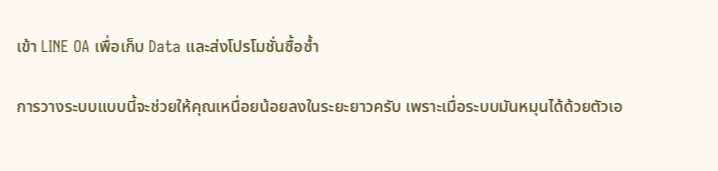เข้า LINE OA เพื่อเก็บ Data และส่งโปรโมชั่นซื้อซ้ำ

การวางระบบแบบนี้จะช่วยให้คุณเหนื่อยน้อยลงในระยะยาวครับ เพราะเมื่อระบบมันหมุนได้ด้วยตัวเอ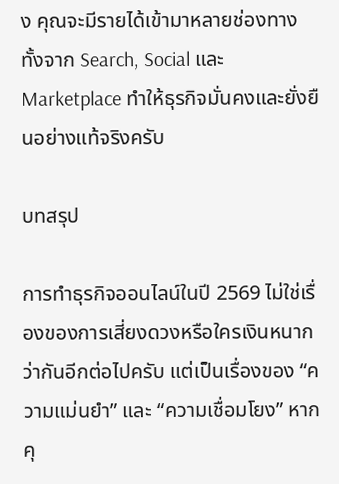ง คุณจะมีรายได้เข้ามาหลายช่องทาง ทั้งจาก Search, Social และ Marketplace ทำให้ธุรกิจมั่นคงและยั่งยืนอย่างแท้จริงครับ

บทสรุป

การทำธุรกิจออนไลน์ในปี 2569 ไม่ใช่เรื่องของการเสี่ยงดวงหรือใครเงินหนากว่ากันอีกต่อไปครับ แต่เป็นเรื่องของ “ความแม่นยำ” และ “ความเชื่อมโยง” หากคุ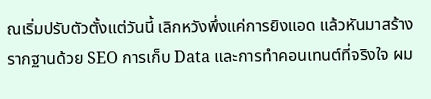ณเริ่มปรับตัวตั้งแต่วันนี้ เลิกหวังพึ่งแค่การยิงแอด แล้วหันมาสร้างรากฐานด้วย SEO การเก็บ Data และการทำคอนเทนต์ที่จริงใจ ผม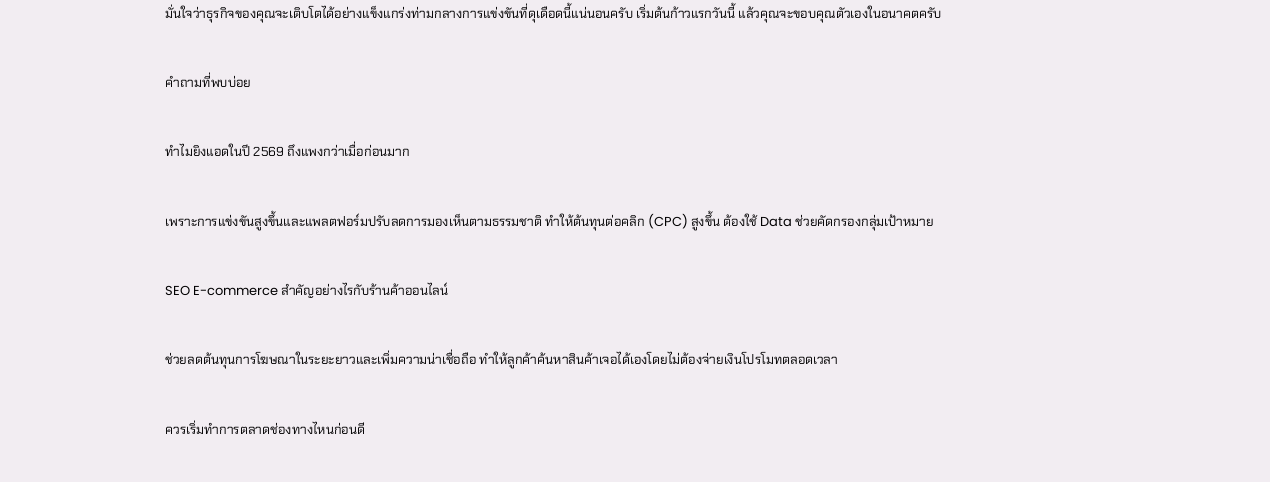มั่นใจว่าธุรกิจของคุณจะเติบโตได้อย่างแข็งแกร่งท่ามกลางการแข่งขันที่ดุเดือดนี้แน่นอนครับ เริ่มต้นก้าวแรกวันนี้ แล้วคุณจะขอบคุณตัวเองในอนาคตครับ

คำถามที่พบบ่อย

ทำไมยิงแอดในปี 2569 ถึงแพงกว่าเมื่อก่อนมาก

เพราะการแข่งขันสูงขึ้นและแพลตฟอร์มปรับลดการมองเห็นตามธรรมชาติ ทำให้ต้นทุนต่อคลิก (CPC) สูงขึ้น ต้องใช้ Data ช่วยคัดกรองกลุ่มเป้าหมาย

SEO E-commerce สำคัญอย่างไรกับร้านค้าออนไลน์

ช่วยลดต้นทุนการโฆษณาในระยะยาวและเพิ่มความน่าเชื่อถือ ทำให้ลูกค้าค้นหาสินค้าเจอได้เองโดยไม่ต้องจ่ายเงินโปรโมทตลอดเวลา

ควรเริ่มทำการตลาดช่องทางไหนก่อนดี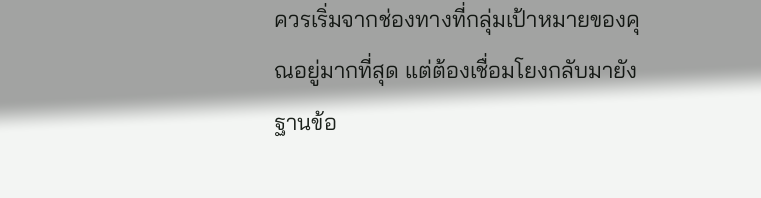ควรเริ่มจากช่องทางที่กลุ่มเป้าหมายของคุณอยู่มากที่สุด แต่ต้องเชื่อมโยงกลับมายังฐานข้อ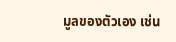มูลของตัวเอง เช่น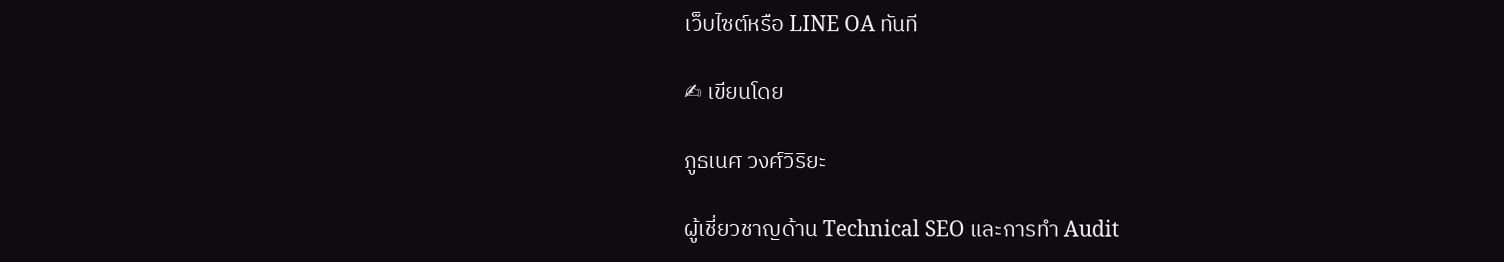เว็บไซต์หรือ LINE OA ทันที

✍ เขียนโดย

ภูธเนศ วงศ์วิริยะ

ผู้เชี่ยวชาญด้าน Technical SEO และการทำ Audit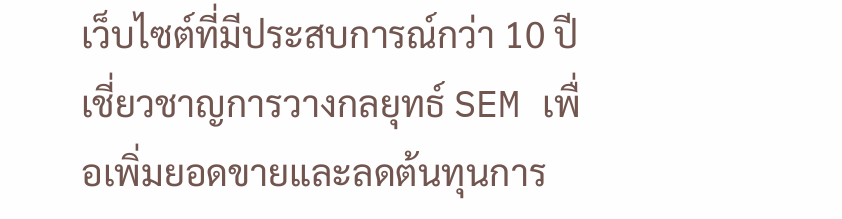เว็บไซต์ที่มีประสบการณ์กว่า 10 ปี เชี่ยวชาญการวางกลยุทธ์ SEM เพื่อเพิ่มยอดขายและลดต้นทุนการ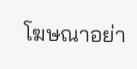โฆษณาอย่า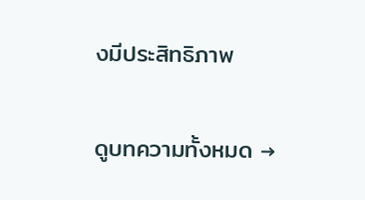งมีประสิทธิภาพ

ดูบทความทั้งหมด →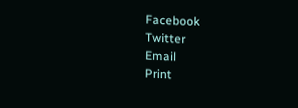Facebook
Twitter
Email
Print